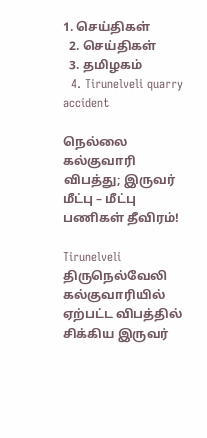1. செய்திகள்
  2. செய்திகள்
  3. த‌மிழக‌ம்
  4. Tirunelveli quarry accident

நெல்லை கல்குவாரி விபத்து; இருவர் மீட்பு – மீட்பு பணிகள் தீவிரம்!

Tirunelveli
திருநெல்வேலி கல்குவாரியில் ஏற்பட்ட விபத்தில் சிக்கிய இருவர்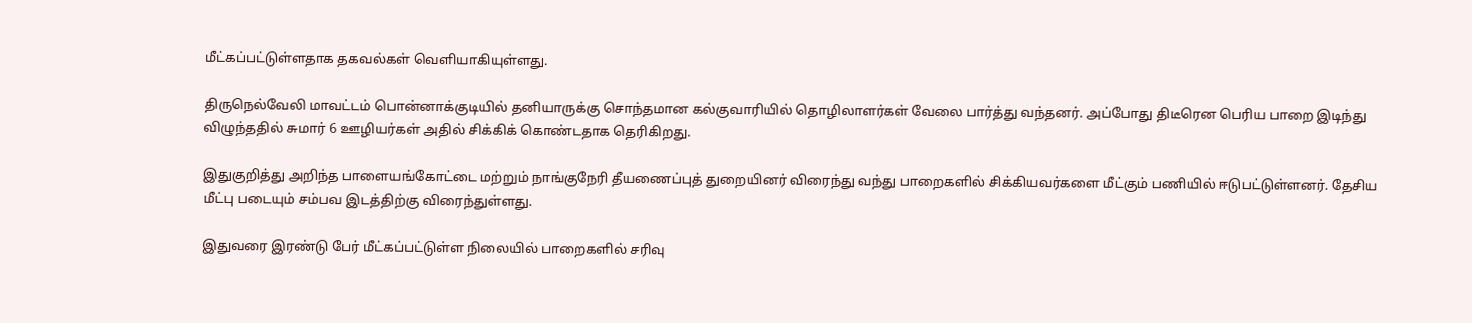மீட்கப்பட்டுள்ளதாக தகவல்கள் வெளியாகியுள்ளது.

திருநெல்வேலி மாவட்டம் பொன்னாக்குடியில் தனியாருக்கு சொந்தமான கல்குவாரியில் தொழிலாளர்கள் வேலை பார்த்து வந்தனர். அப்போது திடீரென பெரிய பாறை இடிந்து விழுந்ததில் சுமார் 6 ஊழியர்கள் அதில் சிக்கிக் கொண்டதாக தெரிகிறது.

இதுகுறித்து அறிந்த பாளையங்கோட்டை மற்றும் நாங்குநேரி தீயணைப்புத் துறையினர் விரைந்து வந்து பாறைகளில் சிக்கியவர்களை மீட்கும் பணியில் ஈடுபட்டுள்ளனர். தேசிய மீட்பு படையும் சம்பவ இடத்திற்கு விரைந்துள்ளது.

இதுவரை இரண்டு பேர் மீட்கப்பட்டுள்ள நிலையில் பாறைகளில் சரிவு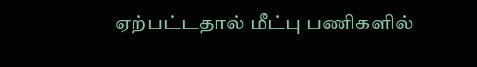ஏற்பட்டதால் மீட்பு பணிகளில்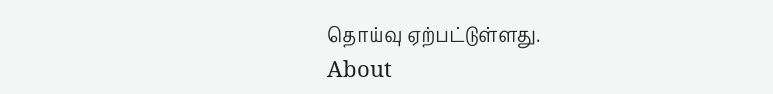தொய்வு ஏற்பட்டுள்ளது.
About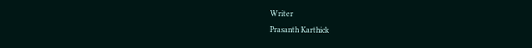Writer
Prasanth Karthick